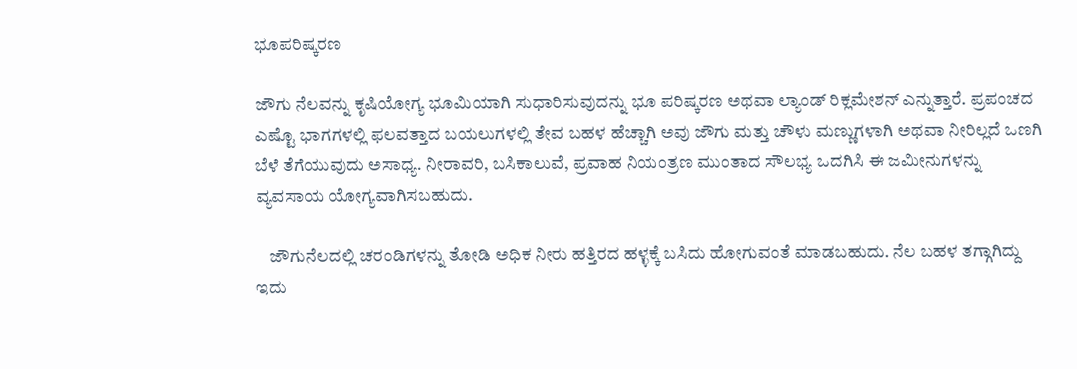ಭೂಪರಿಷ್ಕರಣ

ಜೌಗು ನೆಲವನ್ನು ಕೃಷಿಯೋಗ್ಯ ಭೂಮಿಯಾಗಿ ಸುಧಾರಿಸುವುದನ್ನು ಭೂ ಪರಿಷ್ಕರಣ ಅಥವಾ ಲ್ಯಾಂಡ್ ರಿಕ್ಲಮೇಶನ್ ಎನ್ನುತ್ತಾರೆ. ಪ್ರಪಂಚದ ಎಷ್ಟೊ ಭಾಗಗಳಲ್ಲಿ ಫಲವತ್ತಾದ ಬಯಲುಗಳಲ್ಲಿ ತೇವ ಬಹಳ ಹೆಚ್ಚಾಗಿ ಅವು ಜೌಗು ಮತ್ತು ಚೌಳು ಮಣ್ಣುಗಳಾಗಿ ಅಥವಾ ನೀರಿಲ್ಲದೆ ಒಣಗಿ ಬೆಳೆ ತೆಗೆಯುವುದು ಅಸಾಧ್ಯ. ನೀರಾವರಿ, ಬಸಿಕಾಲುವೆ, ಪ್ರವಾಹ ನಿಯಂತ್ರಣ ಮುಂತಾದ ಸೌಲಭ್ಯ ಒದಗಿಸಿ ಈ ಜಮೀನುಗಳನ್ನು ವ್ಯವಸಾಯ ಯೋಗ್ಯವಾಗಿಸಬಹುದು.

    ಜೌಗುನೆಲದಲ್ಲಿ ಚರಂಡಿಗಳನ್ನು ತೋಡಿ ಅಧಿಕ ನೀರು ಹತ್ತಿರದ ಹಳ್ಳಕ್ಕೆ ಬಸಿದು ಹೋಗುವಂತೆ ಮಾಡಬಹುದು. ನೆಲ ಬಹಳ ತಗ್ಗಾಗಿದ್ದು ಇದು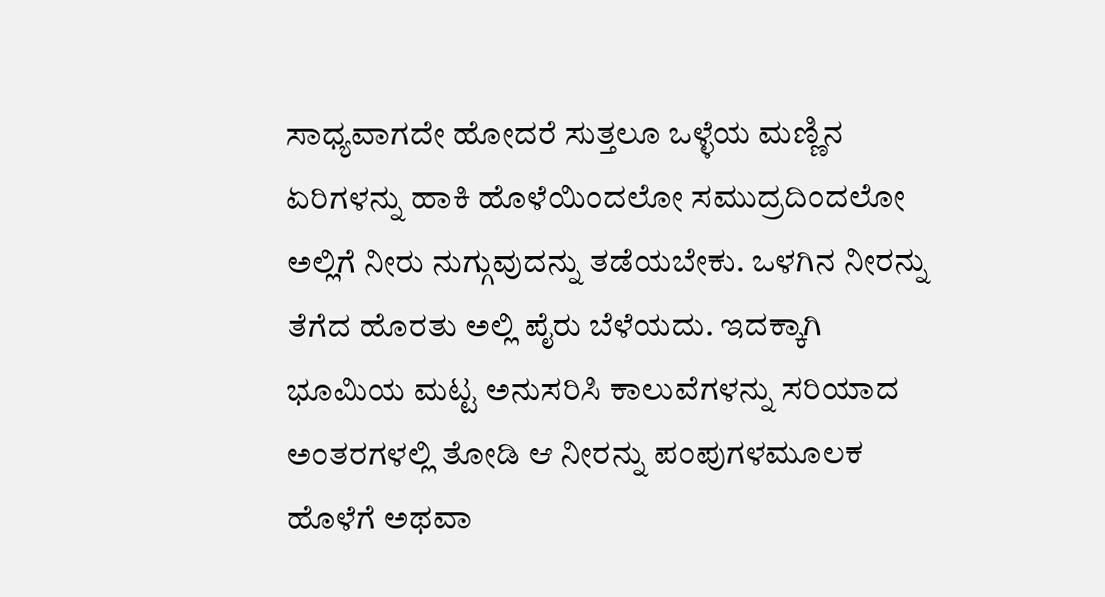ಸಾಧ್ಯವಾಗದೇ ಹೋದರೆ ಸುತ್ತಲೂ ಒಳ್ಳೆಯ ಮಣ್ಣಿನ ಏರಿಗಳನ್ನು ಹಾಕಿ ಹೊಳೆಯಿಂದಲೋ ಸಮುದ್ರದಿಂದಲೋ ಅಲ್ಲಿಗೆ ನೀರು ನುಗ್ಗುವುದನ್ನು ತಡೆಯಬೇಕು. ಒಳಗಿನ ನೀರನ್ನು ತೆಗೆದ ಹೊರತು ಅಲ್ಲಿ ಪೈರು ಬೆಳೆಯದು. ಇದಕ್ಕಾಗಿ ಭೂಮಿಯ ಮಟ್ಟ ಅನುಸರಿಸಿ ಕಾಲುವೆಗಳನ್ನು ಸರಿಯಾದ ಅಂತರಗಳಲ್ಲಿ ತೋಡಿ ಆ ನೀರನ್ನು ಪಂಪುಗಳಮೂಲಕ ಹೊಳೆಗೆ ಅಥವಾ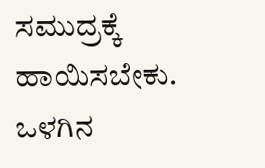ಸಮುದ್ರಕ್ಕೆ ಹಾಯಿಸಬೇಕು. ಒಳಗಿನ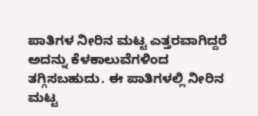ಪಾತಿಗಳ ನೀರಿನ ಮಟ್ಟ ಎತ್ತರವಾಗಿದ್ದರೆ ಅದನ್ನು ಕೆಳಕಾಲುವೆಗಳಿಂದ ತಗ್ಗಿಸಬಹುದು. ಈ ಪಾತಿಗಳಲ್ಲಿ ನೀರಿನ ಮಟ್ಟ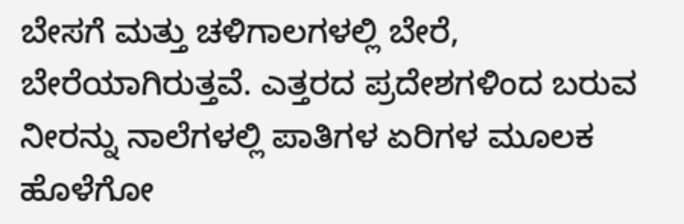ಬೇಸಗೆ ಮತ್ತು ಚಳಿಗಾಲಗಳಲ್ಲಿ ಬೇರೆ, ಬೇರೆಯಾಗಿರುತ್ತವೆ. ಎತ್ತರದ ಪ್ರದೇಶಗಳಿಂದ ಬರುವ ನೀರನ್ನು ನಾಲೆಗಳಲ್ಲಿ ಪಾತಿಗಳ ಏರಿಗಳ ಮೂಲಕ ಹೊಳೆಗೋ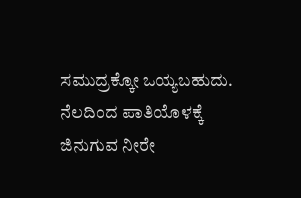ಸಮುದ್ರಕ್ಕೋ ಒಯ್ಯಬಹುದು. ನೆಲದಿಂದ ಪಾತಿಯೊಳಕ್ಕೆ ಜಿನುಗುವ ನೀರೇ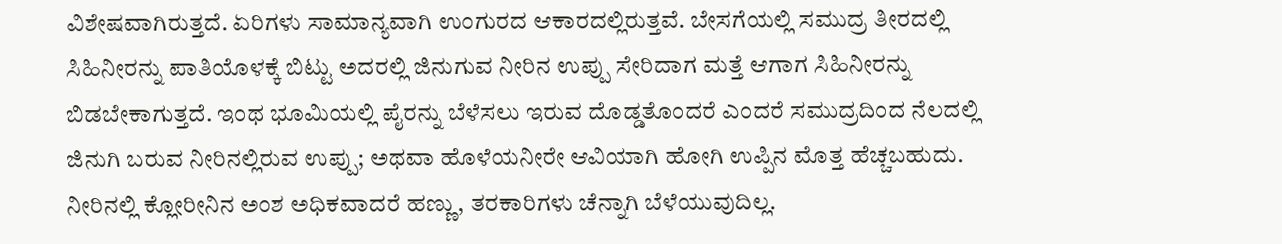ವಿಶೇಷವಾಗಿರುತ್ತದೆ. ಏರಿಗಳು ಸಾಮಾನ್ಯವಾಗಿ ಉಂಗುರದ ಆಕಾರದಲ್ಲಿರುತ್ತವೆ. ಬೇಸಗೆಯಲ್ಲಿ ಸಮುದ್ರ ತೀರದಲ್ಲಿ ಸಿಹಿನೀರನ್ನು ಪಾತಿಯೊಳಕ್ಕೆ ಬಿಟ್ಟು ಅದರಲ್ಲಿ ಜಿನುಗುವ ನೀರಿನ ಉಪ್ಪು ಸೇರಿದಾಗ ಮತ್ತೆ ಆಗಾಗ ಸಿಹಿನೀರನ್ನು ಬಿಡಬೇಕಾಗುತ್ತದೆ. ಇಂಥ ಭೂಮಿಯಲ್ಲಿ ಪೈರನ್ನು ಬೆಳೆಸಲು ಇರುವ ದೊಡ್ಡತೊಂದರೆ ಎಂದರೆ ಸಮುದ್ರದಿಂದ ನೆಲದಲ್ಲಿ ಜಿನುಗಿ ಬರುವ ನೀರಿನಲ್ಲಿರುವ ಉಪ್ಪು; ಅಥವಾ ಹೊಳೆಯನೀರೇ ಆವಿಯಾಗಿ ಹೋಗಿ ಉಪ್ಪಿನ ಮೊತ್ತ ಹೆಚ್ಚಬಹುದು. ನೀರಿನಲ್ಲಿ ಕ್ಲೋರೀನಿನ ಅಂಶ ಅಧಿಕವಾದರೆ ಹಣ್ಣು, ತರಕಾರಿಗಳು ಚೆನ್ನಾಗಿ ಬೆಳೆಯುವುದಿಲ್ಲ.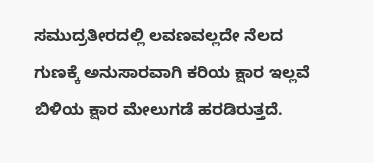ಸಮುದ್ರತೀರದಲ್ಲಿ ಲವಣವಲ್ಲದೇ ನೆಲದ ಗುಣಕ್ಕೆ ಅನುಸಾರವಾಗಿ ಕರಿಯ ಕ್ಷಾರ ಇಲ್ಲವೆ ಬಿಳಿಯ ಕ್ಷಾರ ಮೇಲುಗಡೆ ಹರಡಿರುತ್ತದೆ.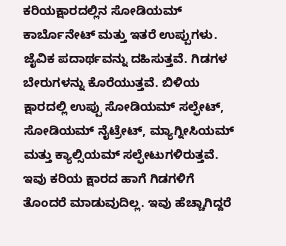ಕರಿಯಕ್ಷಾರದಲ್ಲಿನ ಸೋಡಿಯಮ್ ಕಾರ್ಬೊನೇಟ್ ಮತ್ತು ಇತರೆ ಉಪ್ಪುಗಳು. ಜೈವಿಕ ಪದಾರ್ಥವನ್ನು ದಹಿಸುತ್ತವೆ. ಗಿಡಗಳ ಬೇರುಗಳನ್ನು ಕೊರೆಯುತ್ತವೆ. ಬಿಳಿಯ ಕ್ಷಾರದಲ್ಲಿ ಉಪ್ಪು ಸೋಡಿಯಮ್ ಸಲ್ಫೇಟ್, ಸೋಡಿಯಮ್ ನೈಟ್ರೇಟ್, ಮ್ಯಾಗ್ನೀಸಿಯಮ್ ಮತ್ತು ಕ್ಯಾಲ್ಸಿಯಮ್ ಸಲ್ಫೇಟುಗಳಿರುತ್ತವೆ. ಇವು ಕರಿಯ ಕ್ಷಾರದ ಹಾಗೆ ಗಿಡಗಳಿಗೆ ತೊಂದರೆ ಮಾಡುವುದಿಲ್ಲ. ಇವು ಹೆಚ್ಚಾಗಿದ್ದರೆ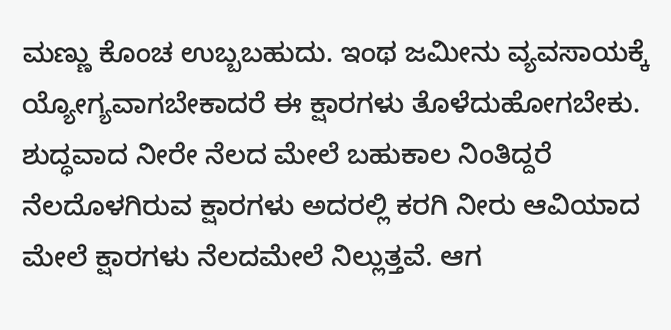ಮಣ್ಣು ಕೊಂಚ ಉಬ್ಬಬಹುದು. ಇಂಥ ಜಮೀನು ವ್ಯವಸಾಯಕ್ಕೆ ಯ್ಯೋಗ್ಯವಾಗಬೇಕಾದರೆ ಈ ಕ್ಷಾರಗಳು ತೊಳೆದುಹೋಗಬೇಕು. ಶುದ್ಧವಾದ ನೀರೇ ನೆಲದ ಮೇಲೆ ಬಹುಕಾಲ ನಿಂತಿದ್ದರೆ ನೆಲದೊಳಗಿರುವ ಕ್ಷಾರಗಳು ಅದರಲ್ಲಿ ಕರಗಿ ನೀರು ಆವಿಯಾದ ಮೇಲೆ ಕ್ಷಾರಗಳು ನೆಲದಮೇಲೆ ನಿಲ್ಲುತ್ತವೆ. ಆಗ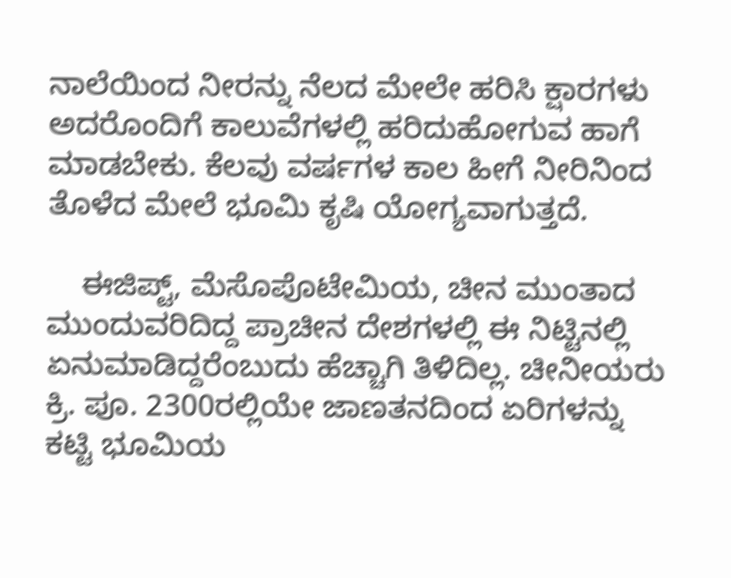ನಾಲೆಯಿಂದ ನೀರನ್ನು ನೆಲದ ಮೇಲೇ ಹರಿಸಿ ಕ್ಷಾರಗಳು ಅದರೊಂದಿಗೆ ಕಾಲುವೆಗಳಲ್ಲಿ ಹರಿದುಹೋಗುವ ಹಾಗೆ ಮಾಡಬೇಕು. ಕೆಲವು ವರ್ಷಗಳ ಕಾಲ ಹೀಗೆ ನೀರಿನಿಂದ ತೊಳೆದ ಮೇಲೆ ಭೂಮಿ ಕೃಷಿ ಯೋಗ್ಯವಾಗುತ್ತದೆ.

    ಈಜಿಪ್ಟ್, ಮೆಸೊಪೊಟೇಮಿಯ, ಚೀನ ಮುಂತಾದ ಮುಂದುವರಿದಿದ್ದ ಪ್ರಾಚೀನ ದೇಶಗಳಲ್ಲಿ ಈ ನಿಟ್ಟಿನಲ್ಲಿ ಏನುಮಾಡಿದ್ದರೆಂಬುದು ಹೆಚ್ಚಾಗಿ ತಿಳಿದಿಲ್ಲ. ಚೀನೀಯರು ಕ್ರಿ. ಪೂ. 2300ರಲ್ಲಿಯೇ ಜಾಣತನದಿಂದ ಏರಿಗಳನ್ನು ಕಟ್ಟಿ ಭೂಮಿಯ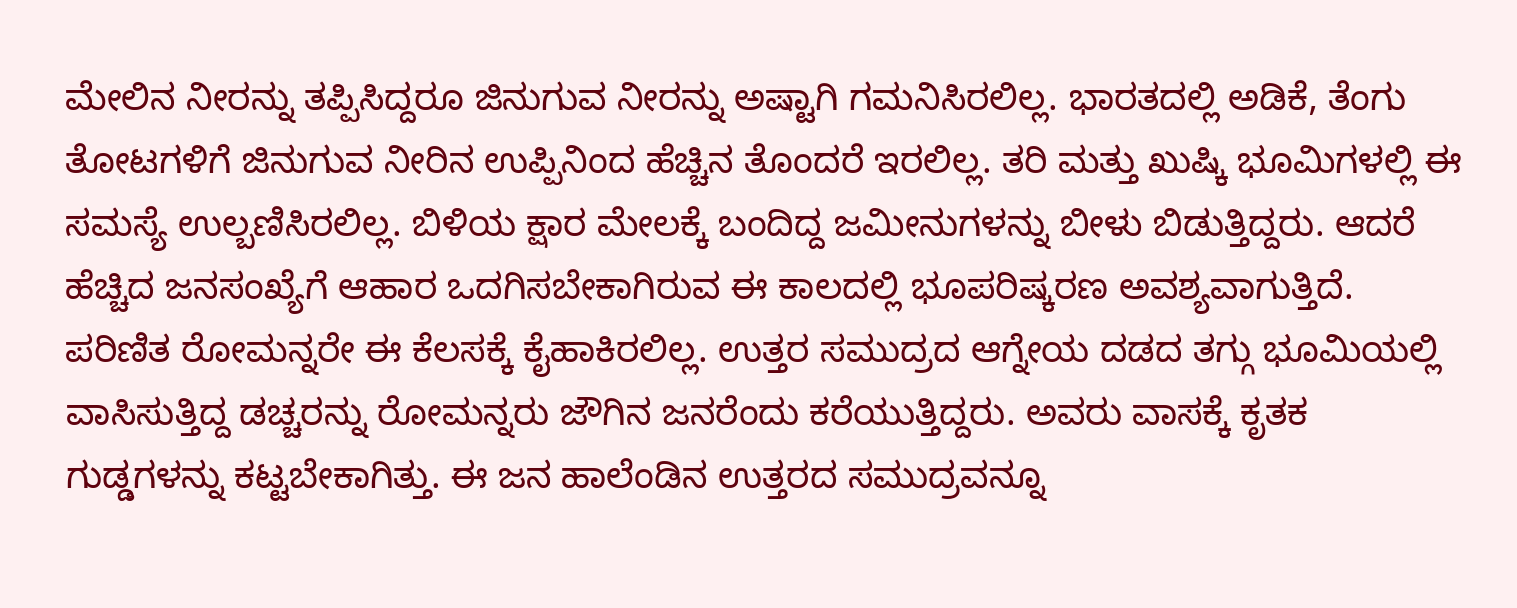ಮೇಲಿನ ನೀರನ್ನು ತಪ್ಪಿಸಿದ್ದರೂ ಜಿನುಗುವ ನೀರನ್ನು ಅಷ್ಟಾಗಿ ಗಮನಿಸಿರಲಿಲ್ಲ. ಭಾರತದಲ್ಲಿ ಅಡಿಕೆ, ತೆಂಗು ತೋಟಗಳಿಗೆ ಜಿನುಗುವ ನೀರಿನ ಉಪ್ಪಿನಿಂದ ಹೆಚ್ಚಿನ ತೊಂದರೆ ಇರಲಿಲ್ಲ. ತರಿ ಮತ್ತು ಖುಷ್ಕಿ ಭೂಮಿಗಳಲ್ಲಿ ಈ ಸಮಸ್ಯೆ ಉಲ್ಬಣಿಸಿರಲಿಲ್ಲ. ಬಿಳಿಯ ಕ್ಷಾರ ಮೇಲಕ್ಕೆ ಬಂದಿದ್ದ ಜಮೀನುಗಳನ್ನು ಬೀಳು ಬಿಡುತ್ತಿದ್ದರು. ಆದರೆ ಹೆಚ್ಚಿದ ಜನಸಂಖ್ಯೆಗೆ ಆಹಾರ ಒದಗಿಸಬೇಕಾಗಿರುವ ಈ ಕಾಲದಲ್ಲಿ ಭೂಪರಿಷ್ಕರಣ ಅವಶ್ಯವಾಗುತ್ತಿದೆ. ಪರಿಣಿತ ರೋಮನ್ನರೇ ಈ ಕೆಲಸಕ್ಕೆ ಕೈಹಾಕಿರಲಿಲ್ಲ. ಉತ್ತರ ಸಮುದ್ರದ ಆಗ್ನೇಯ ದಡದ ತಗ್ಗು ಭೂಮಿಯಲ್ಲಿ ವಾಸಿಸುತ್ತಿದ್ದ ಡಚ್ಚರನ್ನು ರೋಮನ್ನರು ಜೌಗಿನ ಜನರೆಂದು ಕರೆಯುತ್ತಿದ್ದರು. ಅವರು ವಾಸಕ್ಕೆ ಕೃತಕ ಗುಡ್ಡಗಳನ್ನು ಕಟ್ಟಬೇಕಾಗಿತ್ತು. ಈ ಜನ ಹಾಲೆಂಡಿನ ಉತ್ತರದ ಸಮುದ್ರವನ್ನೂ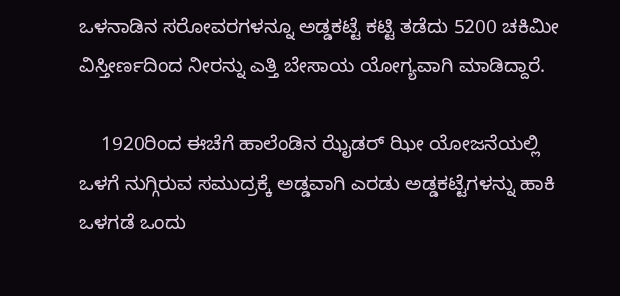ಒಳನಾಡಿನ ಸರೋವರಗಳನ್ನೂ ಅಡ್ಡಕಟ್ಟೆ ಕಟ್ಟಿ ತಡೆದು 5200 ಚಕಿಮೀ ವಿಸ್ತೀರ್ಣದಿಂದ ನೀರನ್ನು ಎತ್ತಿ ಬೇಸಾಯ ಯೋಗ್ಯವಾಗಿ ಮಾಡಿದ್ದಾರೆ.

    1920ರಿಂದ ಈಚೆಗೆ ಹಾಲೆಂಡಿನ ಝೈಡರ್ ಝೀ ಯೋಜನೆಯಲ್ಲಿ ಒಳಗೆ ನುಗ್ಗಿರುವ ಸಮುದ್ರಕ್ಕೆ ಅಡ್ಡವಾಗಿ ಎರಡು ಅಡ್ಡಕಟ್ಟೆಗಳನ್ನು ಹಾಕಿ ಒಳಗಡೆ ಒಂದು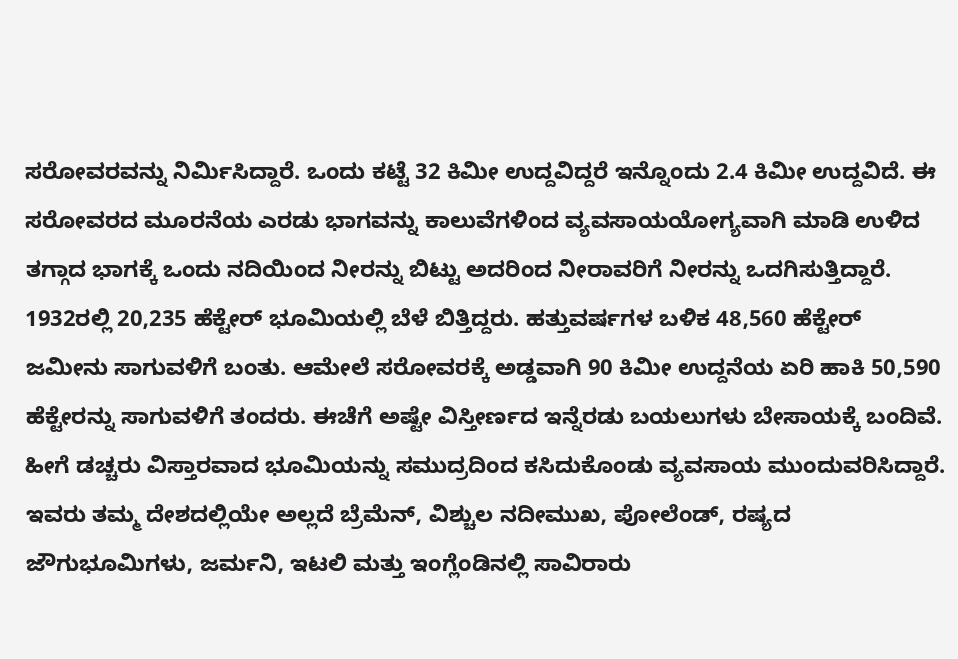ಸರೋವರವನ್ನು ನಿರ್ಮಿಸಿದ್ದಾರೆ. ಒಂದು ಕಟ್ಟೆ 32 ಕಿಮೀ ಉದ್ದವಿದ್ದರೆ ಇನ್ನೊಂದು 2.4 ಕಿಮೀ ಉದ್ದವಿದೆ. ಈ ಸರೋವರದ ಮೂರನೆಯ ಎರಡು ಭಾಗವನ್ನು ಕಾಲುವೆಗಳಿಂದ ವ್ಯವಸಾಯಯೋಗ್ಯವಾಗಿ ಮಾಡಿ ಉಳಿದ ತಗ್ಗಾದ ಭಾಗಕ್ಕೆ ಒಂದು ನದಿಯಿಂದ ನೀರನ್ನು ಬಿಟ್ಟು ಅದರಿಂದ ನೀರಾವರಿಗೆ ನೀರನ್ನು ಒದಗಿಸುತ್ತಿದ್ದಾರೆ. 1932ರಲ್ಲಿ 20,235 ಹೆಕ್ಟೇರ್ ಭೂಮಿಯಲ್ಲಿ ಬೆಳೆ ಬಿತ್ತಿದ್ದರು. ಹತ್ತುವರ್ಷಗಳ ಬಳಿಕ 48,560 ಹೆಕ್ಟೇರ್ ಜಮೀನು ಸಾಗುವಳಿಗೆ ಬಂತು. ಆಮೇಲೆ ಸರೋವರಕ್ಕೆ ಅಡ್ಡವಾಗಿ 90 ಕಿಮೀ ಉದ್ದನೆಯ ಏರಿ ಹಾಕಿ 50,590 ಹೆಕ್ಟೇರನ್ನು ಸಾಗುವಳಿಗೆ ತಂದರು. ಈಚೆಗೆ ಅಷ್ಟೇ ವಿಸ್ತೀರ್ಣದ ಇನ್ನೆರಡು ಬಯಲುಗಳು ಬೇಸಾಯಕ್ಕೆ ಬಂದಿವೆ. ಹೀಗೆ ಡಚ್ಚರು ವಿಸ್ತಾರವಾದ ಭೂಮಿಯನ್ನು ಸಮುದ್ರದಿಂದ ಕಸಿದುಕೊಂಡು ವ್ಯವಸಾಯ ಮುಂದುವರಿಸಿದ್ದಾರೆ. ಇವರು ತಮ್ಮ ದೇಶದಲ್ಲಿಯೇ ಅಲ್ಲದೆ ಬ್ರೆಮೆನ್, ವಿಶ್ಚುಲ ನದೀಮುಖ, ಪೋಲೆಂಡ್, ರಷ್ಯದ ಜೌಗುಭೂಮಿಗಳು, ಜರ್ಮನಿ, ಇಟಲಿ ಮತ್ತು ಇಂಗ್ಲೆಂಡಿನಲ್ಲಿ ಸಾವಿರಾರು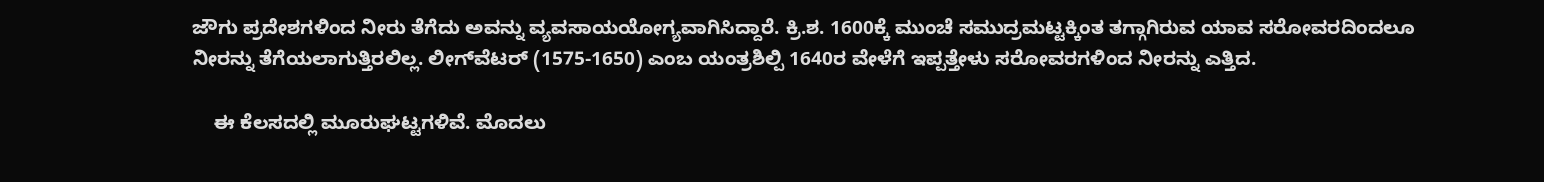ಜೌಗು ಪ್ರದೇಶಗಳಿಂದ ನೀರು ತೆಗೆದು ಅವನ್ನು ವ್ಯವಸಾಯಯೋಗ್ಯವಾಗಿಸಿದ್ದಾರೆ. ಕ್ರಿ.ಶ. 1600ಕ್ಕೆ ಮುಂಚೆ ಸಮುದ್ರಮಟ್ಟಕ್ಕಿಂತ ತಗ್ಗಾಗಿರುವ ಯಾವ ಸರೋವರದಿಂದಲೂ ನೀರನ್ನು ತೆಗೆಯಲಾಗುತ್ತಿರಲಿಲ್ಲ. ಲೀಗ್‍ವೆಟರ್ (1575-1650) ಎಂಬ ಯಂತ್ರಶಿಲ್ಪಿ 1640ರ ವೇಳೆಗೆ ಇಪ್ಪತ್ತೇಳು ಸರೋವರಗಳಿಂದ ನೀರನ್ನು ಎತ್ತಿದ.

    ಈ ಕೆಲಸದಲ್ಲಿ ಮೂರುಘಟ್ಟಗಳಿವೆ. ಮೊದಲು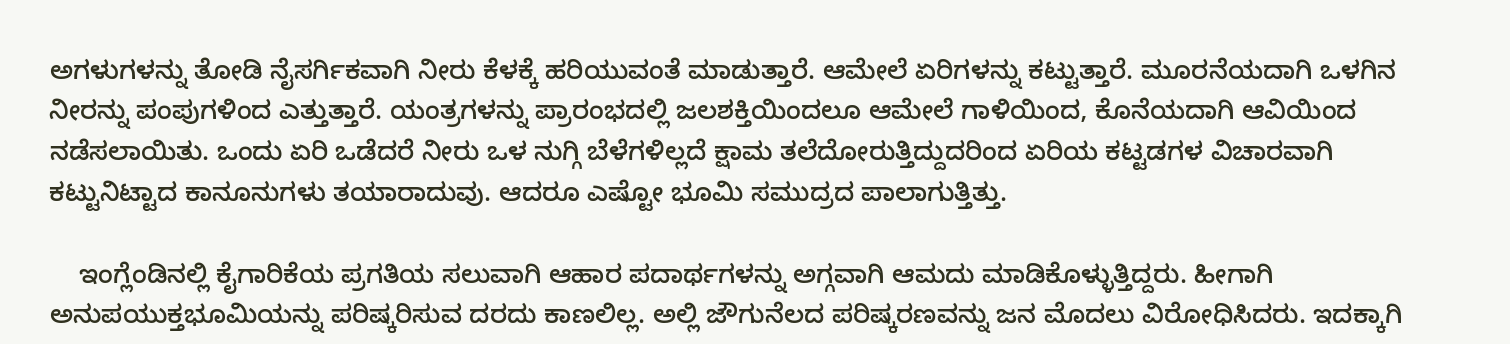ಅಗಳುಗಳನ್ನು ತೋಡಿ ನೈಸರ್ಗಿಕವಾಗಿ ನೀರು ಕೆಳಕ್ಕೆ ಹರಿಯುವಂತೆ ಮಾಡುತ್ತಾರೆ. ಆಮೇಲೆ ಏರಿಗಳನ್ನು ಕಟ್ಟುತ್ತಾರೆ. ಮೂರನೆಯದಾಗಿ ಒಳಗಿನ ನೀರನ್ನು ಪಂಪುಗಳಿಂದ ಎತ್ತುತ್ತಾರೆ. ಯಂತ್ರಗಳನ್ನು ಪ್ರಾರಂಭದಲ್ಲಿ ಜಲಶಕ್ತಿಯಿಂದಲೂ ಆಮೇಲೆ ಗಾಳಿಯಿಂದ, ಕೊನೆಯದಾಗಿ ಆವಿಯಿಂದ ನಡೆಸಲಾಯಿತು. ಒಂದು ಏರಿ ಒಡೆದರೆ ನೀರು ಒಳ ನುಗ್ಗಿ ಬೆಳೆಗಳಿಲ್ಲದೆ ಕ್ಷಾಮ ತಲೆದೋರುತ್ತಿದ್ದುದರಿಂದ ಏರಿಯ ಕಟ್ಟಡಗಳ ವಿಚಾರವಾಗಿ ಕಟ್ಟುನಿಟ್ಟಾದ ಕಾನೂನುಗಳು ತಯಾರಾದುವು. ಆದರೂ ಎಷ್ಟೋ ಭೂಮಿ ಸಮುದ್ರದ ಪಾಲಾಗುತ್ತಿತ್ತು.

    ಇಂಗ್ಲೆಂಡಿನಲ್ಲಿ ಕೈಗಾರಿಕೆಯ ಪ್ರಗತಿಯ ಸಲುವಾಗಿ ಆಹಾರ ಪದಾರ್ಥಗಳನ್ನು ಅಗ್ಗವಾಗಿ ಆಮದು ಮಾಡಿಕೊಳ್ಳುತ್ತಿದ್ದರು. ಹೀಗಾಗಿ ಅನುಪಯುಕ್ತಭೂಮಿಯನ್ನು ಪರಿಷ್ಕರಿಸುವ ದರದು ಕಾಣಲಿಲ್ಲ. ಅಲ್ಲಿ ಜೌಗುನೆಲದ ಪರಿಷ್ಕರಣವನ್ನು ಜನ ಮೊದಲು ವಿರೋಧಿಸಿದರು. ಇದಕ್ಕಾಗಿ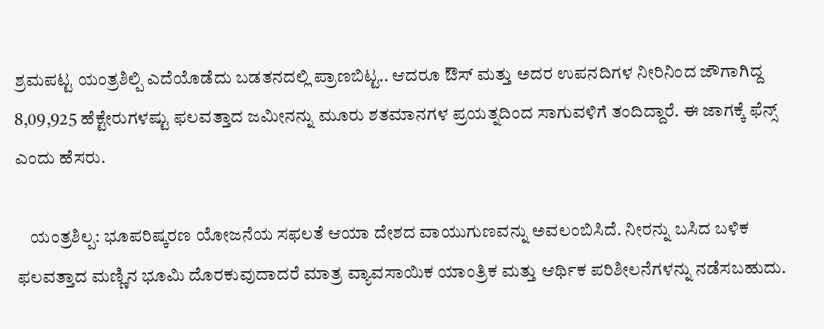ಶ್ರಮಪಟ್ಟ ಯಂತ್ರಶಿಲ್ಪಿ ಎದೆಯೊಡೆದು ಬಡತನದಲ್ಲಿ ಪ್ರಾಣಬಿಟ್ಟ.. ಆದರೂ ಔಸ್ ಮತ್ತು ಅದರ ಉಪನದಿಗಳ ನೀರಿನಿಂದ ಜೌಗಾಗಿದ್ದ 8,09,925 ಹೆಕ್ಟೇರುಗಳಷ್ಟು ಫಲವತ್ತಾದ ಜಮೀನನ್ನು ಮೂರು ಶತಮಾನಗಳ ಪ್ರಯತ್ನದಿಂದ ಸಾಗುವಳಿಗೆ ತಂದಿದ್ದಾರೆ. ಈ ಜಾಗಕ್ಕೆ ಫೆನ್ಸ್ ಎಂದು ಹೆಸರು.

    ಯಂತ್ರಶಿಲ್ಪ: ಭೂಪರಿಷ್ಕರಣ ಯೋಜನೆಯ ಸಫಲತೆ ಆಯಾ ದೇಶದ ವಾಯುಗುಣವನ್ನು ಅವಲಂಬಿಸಿದೆ. ನೀರನ್ನು ಬಸಿದ ಬಳಿಕ ಫಲವತ್ತಾದ ಮಣ್ಣಿನ ಭೂಮಿ ದೊರಕುವುದಾದರೆ ಮಾತ್ರ ವ್ಯಾವಸಾಯಿಕ ಯಾಂತ್ರಿಕ ಮತ್ತು ಆರ್ಥಿಕ ಪರಿಶೀಲನೆಗಳನ್ನು ನಡೆಸಬಹುದು.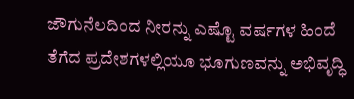ಜೌಗುನೆಲದಿಂದ ನೀರನ್ನು ಎಷ್ಟೊ ವರ್ಷಗಳ ಹಿಂದೆ ತೆಗೆದ ಪ್ರದೇಶಗಳಲ್ಲಿಯೂ ಭೂಗುಣವನ್ನು ಅಭಿವೃದ್ಧಿ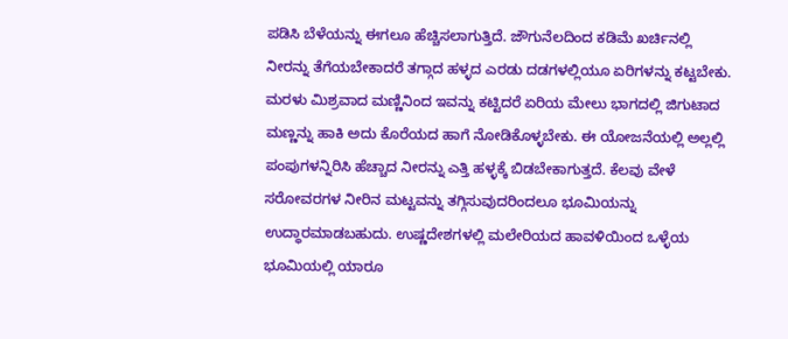ಪಡಿಸಿ ಬೆಳೆಯನ್ನು ಈಗಲೂ ಹೆಚ್ಚಿಸಲಾಗುತ್ತಿದೆ. ಜೌಗುನೆಲದಿಂದ ಕಡಿಮೆ ಖರ್ಚಿನಲ್ಲಿ ನೀರನ್ನು ತೆಗೆಯಬೇಕಾದರೆ ತಗ್ಗಾದ ಹಳ್ಳದ ಎರಡು ದಡಗಳಲ್ಲಿಯೂ ಏರಿಗಳನ್ನು ಕಟ್ಟಬೇಕು. ಮರಳು ಮಿಶ್ರವಾದ ಮಣ್ಣಿನಿಂದ ಇವನ್ನು ಕಟ್ಟಿದರೆ ಏರಿಯ ಮೇಲು ಭಾಗದಲ್ಲಿ ಜಿಗುಟಾದ ಮಣ್ಣನ್ನು ಹಾಕಿ ಅದು ಕೊರೆಯದ ಹಾಗೆ ನೋಡಿಕೊಳ್ಳಬೇಕು. ಈ ಯೋಜನೆಯಲ್ಲಿ ಅಲ್ಲಲ್ಲಿ ಪಂಪುಗಳನ್ನಿರಿಸಿ ಹೆಚ್ಚಾದ ನೀರನ್ನು ಎತ್ತಿ ಹಳ್ಳಕ್ಕೆ ಬಿಡಬೇಕಾಗುತ್ತದೆ. ಕೆಲವು ವೇಳೆ ಸರೋವರಗಳ ನೀರಿನ ಮಟ್ಟವನ್ನು ತಗ್ಗಿಸುವುದರಿಂದಲೂ ಭೂಮಿಯನ್ನು ಉದ್ಧಾರಮಾಡಬಹುದು. ಉಷ್ಣದೇಶಗಳಲ್ಲಿ ಮಲೇರಿಯದ ಹಾವಳಿಯಿಂದ ಒಳ್ಳೆಯ ಭೂಮಿಯಲ್ಲಿ ಯಾರೂ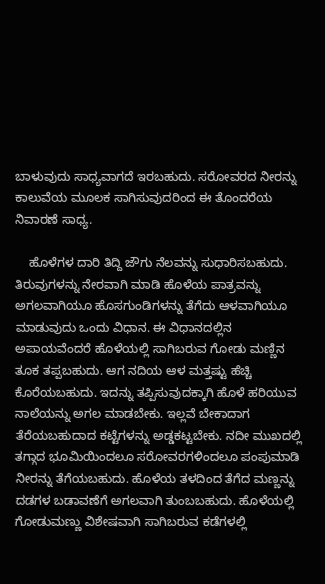ಬಾಳುವುದು ಸಾಧ್ಯವಾಗದೆ ಇರಬಹುದು. ಸರೋವರದ ನೀರನ್ನು ಕಾಲುವೆಯ ಮೂಲಕ ಸಾಗಿಸುವುದರಿಂದ ಈ ತೊಂದರೆಯ ನಿವಾರಣೆ ಸಾಧ್ಯ.

    ಹೊಳೆಗಳ ದಾರಿ ತಿದ್ದಿ ಜೌಗು ನೆಲವನ್ನು ಸುಧಾರಿಸಬಹುದು. ತಿರುವುಗಳನ್ನು ನೇರವಾಗಿ ಮಾಡಿ ಹೊಳೆಯ ಪಾತ್ರವನ್ನು ಅಗಲವಾಗಿಯೂ ಹೊಸಗುಂಡಿಗಳನ್ನು ತೆಗೆದು ಆಳವಾಗಿಯೂ ಮಾಡುವುದು ಒಂದು ವಿಧಾನ. ಈ ವಿಧಾನದಲ್ಲಿನ ಅಪಾಯವೆಂದರೆ ಹೊಳೆಯಲ್ಲಿ ಸಾಗಿಬರುವ ಗೋಡು ಮಣ್ಣಿನ ತೂಕ ತಪ್ಪಬಹುದು. ಆಗ ನದಿಯ ಆಳ ಮತ್ತಷ್ಟು ಹೆಚ್ಚಿ ಕೊರೆಯಬಹುದು. ಇದನ್ನು ತಪ್ಪಿಸುವುದಕ್ಕಾಗಿ ಹೊಳೆ ಹರಿಯುವ ನಾಲೆಯನ್ನು ಅಗಲ ಮಾಡಬೇಕು. ಇಲ್ಲವೆ ಬೇಕಾದಾಗ ತೆರೆಯಬಹುದಾದ ಕಟ್ಟೆಗಳನ್ನು ಅಡ್ಡಕಟ್ಟಬೇಕು. ನದೀ ಮುಖದಲ್ಲಿ ತಗ್ಗಾದ ಭೂಮಿಯಿಂದಲೂ ಸರೋವರಗಳಿಂದಲೂ ಪಂಪುಮಾಡಿ ನೀರನ್ನು ತೆಗೆಯಬಹುದು. ಹೊಳೆಯ ತಳದಿಂದ ತೆಗೆದ ಮಣ್ಣನ್ನು ದಡಗಳ ಬಡಾವಣೆಗೆ ಅಗಲವಾಗಿ ತುಂಬಬಹುದು. ಹೊಳೆಯಲ್ಲಿ ಗೋಡುಮಣ್ಣು ವಿಶೇಷವಾಗಿ ಸಾಗಿಬರುವ ಕಡೆಗಳಲ್ಲಿ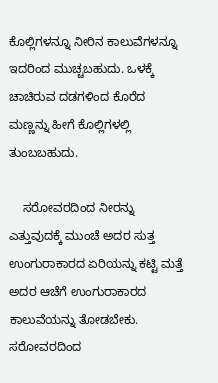ಕೊಲ್ಲಿಗಳನ್ನೂ ನೀರಿನ ಕಾಲುವೆಗಳನ್ನೂ ಇದರಿಂದ ಮುಚ್ಚಬಹುದು. ಒಳಕ್ಕೆ ಚಾಚಿರುವ ದಡಗಳಿಂದ ಕೊರೆದ ಮಣ್ಣನ್ನು ಹೀಗೆ ಕೊಲ್ಲಿಗಳಲ್ಲಿ ತುಂಬಬಹುದು.

    ಸರೋವರದಿಂದ ನೀರನ್ನು ಎತ್ತುವುದಕ್ಕೆ ಮುಂಚೆ ಅದರ ಸುತ್ತ ಉಂಗುರಾಕಾರದ ಏರಿಯನ್ನು ಕಟ್ಟಿ ಮತ್ತೆ ಅದರ ಆಚೆಗೆ ಉಂಗುರಾಕಾರದ ಕಾಲುವೆಯನ್ನು ತೋಡಬೇಕು. ಸರೋವರದಿಂದ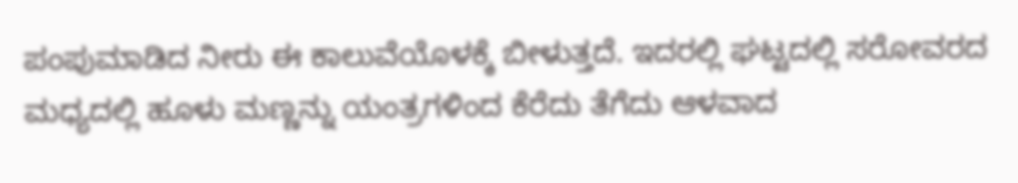ಪಂಪುಮಾಡಿದ ನೀರು ಈ ಕಾಲುವೆಯೊಳಕ್ಕೆ ಬೀಳುತ್ತದೆ. ಇದರಲ್ಲಿ ಘಟ್ಟದಲ್ಲಿ ಸರೋವರದ ಮಧ್ಯದಲ್ಲಿ ಹೂಳು ಮಣ್ಣನ್ನು ಯಂತ್ರಗಳಿಂದ ಕೆರೆದು ತೆಗೆದು ಆಳವಾದ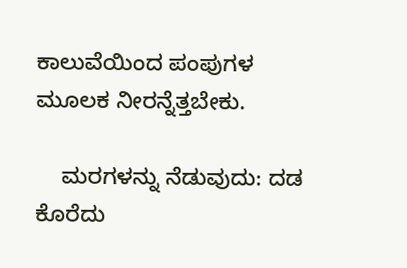ಕಾಲುವೆಯಿಂದ ಪಂಪುಗಳ ಮೂಲಕ ನೀರನ್ನೆತ್ತಬೇಕು.

    ಮರಗಳನ್ನು ನೆಡುವುದು: ದಡ ಕೊರೆದು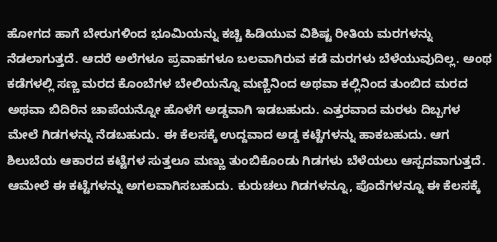ಹೋಗದ ಹಾಗೆ ಬೇರುಗಳಿಂದ ಭೂಮಿಯನ್ನು ಕಚ್ಚಿ ಹಿಡಿಯುವ ವಿಶಿಷ್ಟ ರೀತಿಯ ಮರಗಳನ್ನು ನೆಡಲಾಗುತ್ತದೆ. ಆದರೆ ಅಲೆಗಳೂ ಪ್ರವಾಹಗಳೂ ಬಲವಾಗಿರುವ ಕಡೆ ಮರಗಳು ಬೆಳೆಯುವುದಿಲ್ಲ. ಅಂಥ ಕಡೆಗಳಲ್ಲಿ ಸಣ್ಣ ಮರದ ಕೊಂಬೆಗಳ ಬೇಲಿಯನ್ನೊ ಮಣ್ಣಿನಿಂದ ಅಥವಾ ಕಲ್ಲಿನಿಂದ ತುಂಬಿದ ಮರದ ಅಥವಾ ಬಿದಿರಿನ ಚಾಪೆಯನ್ನೋ ಹೊಳೆಗೆ ಅಡ್ಡವಾಗಿ ಇಡಬಹುದು. ಎತ್ತರವಾದ ಮರಳು ದಿಬ್ಬಗಳ ಮೇಲೆ ಗಿಡಗಳನ್ನು ನೆಡಬಹುದು. ಈ ಕೆಲಸಕ್ಕೆ ಉದ್ದವಾದ ಅಡ್ಡ ಕಟ್ಟೆಗಳನ್ನು ಹಾಕಬಹುದು. ಆಗ ಶಿಲುಬೆಯ ಆಕಾರದ ಕಟ್ಟೆಗಳ ಸುತ್ತಲೂ ಮಣ್ಣು ತುಂಬಿಕೊಂಡು ಗಿಡಗಳು ಬೆಳೆಯಲು ಆಸ್ಪದವಾಗುತ್ತದೆ. ಆಮೇಲೆ ಈ ಕಟ್ಟೆಗಳನ್ನು ಅಗಲವಾಗಿಸಬಹುದು. ಕುರುಚಲು ಗಿಡಗಳನ್ನೂ, ಪೊದೆಗಳನ್ನೂ ಈ ಕೆಲಸಕ್ಕೆ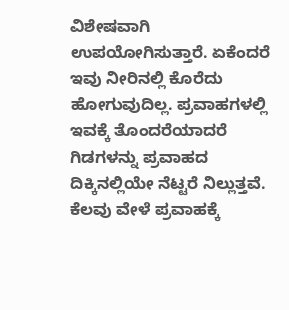ವಿಶೇಷವಾಗಿ ಉಪಯೋಗಿಸುತ್ತಾರೆ. ಏಕೆಂದರೆ ಇವು ನೀರಿನಲ್ಲಿ ಕೊರೆದು ಹೋಗುವುದಿಲ್ಲ. ಪ್ರವಾಹಗಳಲ್ಲಿ ಇವಕ್ಕೆ ತೊಂದರೆಯಾದರೆ ಗಿಡಗಳನ್ನು ಪ್ರವಾಹದ ದಿಕ್ಕಿನಲ್ಲಿಯೇ ನೆಟ್ಟರೆ ನಿಲ್ಲುತ್ತವೆ. ಕೆಲವು ವೇಳೆ ಪ್ರವಾಹಕ್ಕೆ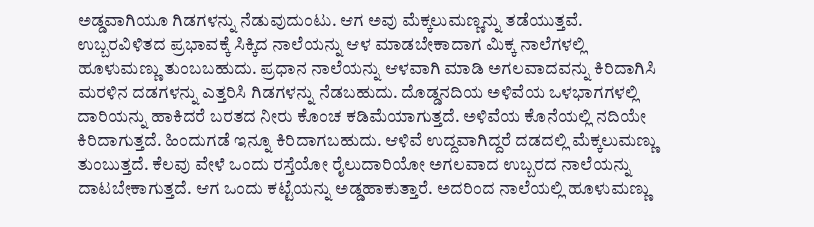ಅಡ್ಡವಾಗಿಯೂ ಗಿಡಗಳನ್ನು ನೆಡುವುದುಂಟು. ಆಗ ಅವು ಮೆಕ್ಕಲುಮಣ್ಣನ್ನು ತಡೆಯುತ್ತವೆ. ಉಬ್ಬರವಿಳಿತದ ಪ್ರಭಾವಕ್ಕೆ ಸಿಕ್ಕಿದ ನಾಲೆಯನ್ನು ಆಳ ಮಾಡಬೇಕಾದಾಗ ಮಿಕ್ಕ ನಾಲೆಗಳಲ್ಲಿ ಹೂಳುಮಣ್ಣು ತುಂಬಬಹುದು. ಪ್ರಧಾನ ನಾಲೆಯನ್ನು ಆಳವಾಗಿ ಮಾಡಿ ಅಗಲವಾದವನ್ನು ಕಿರಿದಾಗಿಸಿ ಮರಳಿನ ದಡಗಳನ್ನು ಎತ್ತರಿಸಿ ಗಿಡಗಳನ್ನು ನೆಡಬಹುದು. ದೊಡ್ಡನದಿಯ ಅಳಿವೆಯ ಒಳಭಾಗಗಳಲ್ಲಿ ದಾರಿಯನ್ನು ಹಾಕಿದರೆ ಬರತದ ನೀರು ಕೊಂಚ ಕಡಿಮೆಯಾಗುತ್ತದೆ. ಅಳಿವೆಯ ಕೊನೆಯಲ್ಲಿ ನದಿಯೇ ಕಿರಿದಾಗುತ್ತದೆ. ಹಿಂದುಗಡೆ ಇನ್ನೂ ಕಿರಿದಾಗಬಹುದು. ಆಳಿವೆ ಉದ್ದವಾಗಿದ್ದರೆ ದಡದಲ್ಲಿ ಮೆಕ್ಕಲುಮಣ್ಣು ತುಂಬುತ್ತದೆ. ಕೆಲವು ವೇಳೆ ಒಂದು ರಸ್ತೆಯೋ ರೈಲುದಾರಿಯೋ ಅಗಲವಾದ ಉಬ್ಬರದ ನಾಲೆಯನ್ನು ದಾಟಬೇಕಾಗುತ್ತದೆ. ಆಗ ಒಂದು ಕಟ್ಟೆಯನ್ನು ಅಡ್ಡಹಾಕುತ್ತಾರೆ. ಅದರಿಂದ ನಾಲೆಯಲ್ಲಿ ಹೂಳುಮಣ್ಣು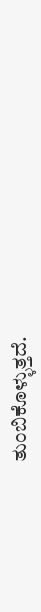ತುಂಬಿಕೊಳ್ಳುತ್ತದೆ.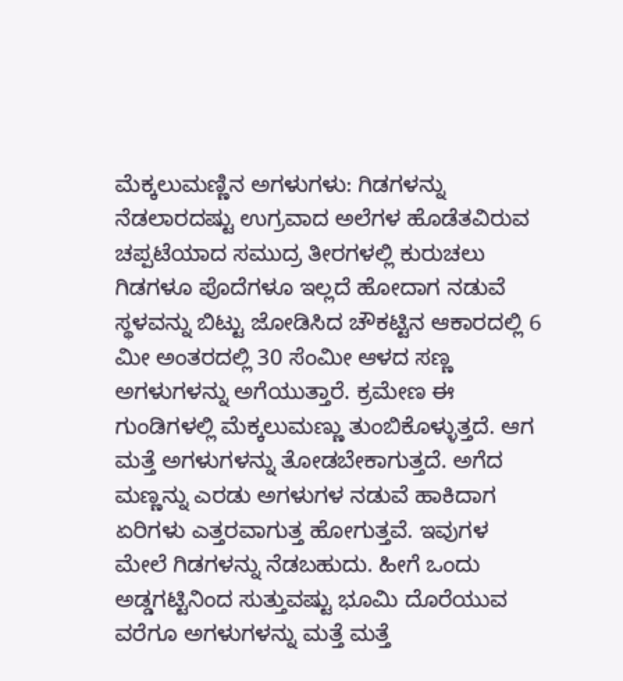ಮೆಕ್ಕಲುಮಣ್ಣಿನ ಅಗಳುಗಳು: ಗಿಡಗಳನ್ನು ನೆಡಲಾರದಷ್ಟು ಉಗ್ರವಾದ ಅಲೆಗಳ ಹೊಡೆತವಿರುವ ಚಪ್ಪಟೆಯಾದ ಸಮುದ್ರ ತೀರಗಳಲ್ಲಿ ಕುರುಚಲು ಗಿಡಗಳೂ ಪೊದೆಗಳೂ ಇಲ್ಲದೆ ಹೋದಾಗ ನಡುವೆ ಸ್ಥಳವನ್ನು ಬಿಟ್ಟು ಜೋಡಿಸಿದ ಚೌಕಟ್ಟಿನ ಆಕಾರದಲ್ಲಿ 6 ಮೀ ಅಂತರದಲ್ಲಿ 30 ಸೆಂಮೀ ಆಳದ ಸಣ್ಣ ಅಗಳುಗಳನ್ನು ಅಗೆಯುತ್ತಾರೆ. ಕ್ರಮೇಣ ಈ ಗುಂಡಿಗಳಲ್ಲಿ ಮೆಕ್ಕಲುಮಣ್ಣು ತುಂಬಿಕೊಳ್ಳುತ್ತದೆ. ಆಗ ಮತ್ತೆ ಅಗಳುಗಳನ್ನು ತೋಡಬೇಕಾಗುತ್ತದೆ. ಅಗೆದ ಮಣ್ಣನ್ನು ಎರಡು ಅಗಳುಗಳ ನಡುವೆ ಹಾಕಿದಾಗ ಏರಿಗಳು ಎತ್ತರವಾಗುತ್ತ ಹೋಗುತ್ತವೆ. ಇವುಗಳ ಮೇಲೆ ಗಿಡಗಳನ್ನು ನೆಡಬಹುದು. ಹೀಗೆ ಒಂದು ಅಡ್ಡಗಟ್ಟಿನಿಂದ ಸುತ್ತುವಷ್ಟು ಭೂಮಿ ದೊರೆಯುವ ವರೆಗೂ ಅಗಳುಗಳನ್ನು ಮತ್ತೆ ಮತ್ತೆ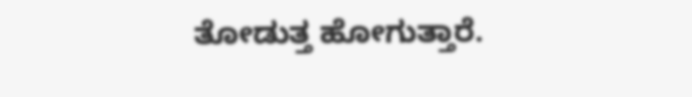ತೋಡುತ್ತ ಹೋಗುತ್ತಾರೆ.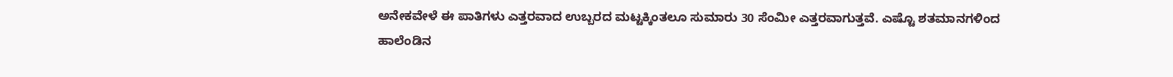ಅನೇಕವೇಳೆ ಈ ಪಾತಿಗಳು ಎತ್ತರವಾದ ಉಬ್ಬರದ ಮಟ್ಟಕ್ಕಿಂತಲೂ ಸುಮಾರು 30 ಸೆಂಮೀ ಎತ್ತರವಾಗುತ್ತವೆ. ಎಷ್ಟೊ ಶತಮಾನಗಳಿಂದ ಹಾಲೆಂಡಿನ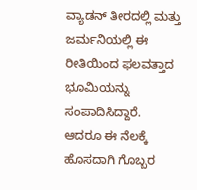ವ್ಯಾಡನ್ ತೀರದಲ್ಲಿ ಮತ್ತು ಜರ್ಮನಿಯಲ್ಲಿ ಈ ರೀತಿಯಿಂದ ಫಲವತ್ತಾದ ಭೂಮಿಯನ್ನು ಸಂಪಾದಿಸಿದ್ದಾರೆ. ಆದರೂ ಈ ನೆಲಕ್ಕೆ ಹೊಸದಾಗಿ ಗೊಬ್ಬರ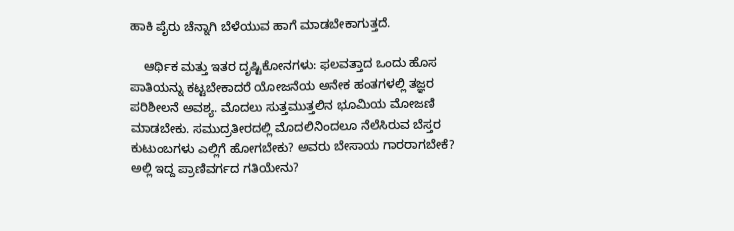ಹಾಕಿ ಪೈರು ಚೆನ್ನಾಗಿ ಬೆಳೆಯುವ ಹಾಗೆ ಮಾಡಬೇಕಾಗುತ್ತದೆ.

    ಆರ್ಥಿಕ ಮತ್ತು ಇತರ ದೃಷ್ಟಿಕೋನಗಳು: ಫಲವತ್ತಾದ ಒಂದು ಹೊಸ ಪಾತಿಯನ್ನು ಕಟ್ಟಬೇಕಾದರೆ ಯೋಜನೆಯ ಅನೇಕ ಹಂತಗಳಲ್ಲಿ ತಜ್ಞರ ಪರಿಶೀಲನೆ ಅವಶ್ಯ. ಮೊದಲು ಸುತ್ತಮುತ್ತಲಿನ ಭೂಮಿಯ ಮೋಜಣಿ ಮಾಡಬೇಕು. ಸಮುದ್ರತೀರದಲ್ಲಿ ಮೊದಲಿನಿಂದಲೂ ನೆಲೆಸಿರುವ ಬೆಸ್ತರ ಕುಟುಂಬಗಳು ಎಲ್ಲಿಗೆ ಹೋಗಬೇಕು? ಅವರು ಬೇಸಾಯ ಗಾರರಾಗಬೇಕೆ? ಅಲ್ಲಿ ಇದ್ದ ಪ್ರಾಣಿವರ್ಗದ ಗತಿಯೇನು?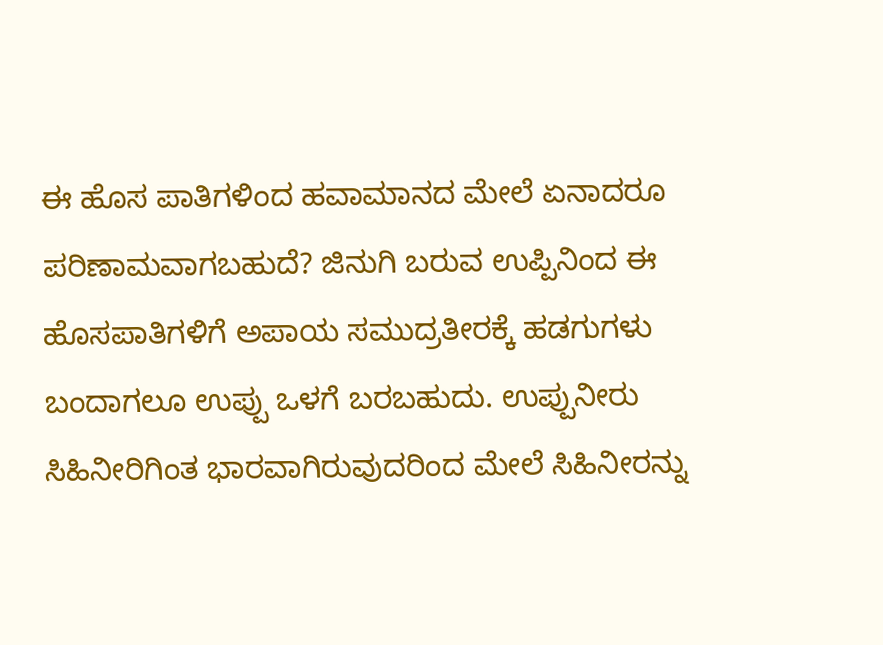ಈ ಹೊಸ ಪಾತಿಗಳಿಂದ ಹವಾಮಾನದ ಮೇಲೆ ಏನಾದರೂ ಪರಿಣಾಮವಾಗಬಹುದೆ? ಜಿನುಗಿ ಬರುವ ಉಪ್ಪಿನಿಂದ ಈ ಹೊಸಪಾತಿಗಳಿಗೆ ಅಪಾಯ ಸಮುದ್ರತೀರಕ್ಕೆ ಹಡಗುಗಳು ಬಂದಾಗಲೂ ಉಪ್ಪು ಒಳಗೆ ಬರಬಹುದು. ಉಪ್ಪುನೀರು ಸಿಹಿನೀರಿಗಿಂತ ಭಾರವಾಗಿರುವುದರಿಂದ ಮೇಲೆ ಸಿಹಿನೀರನ್ನು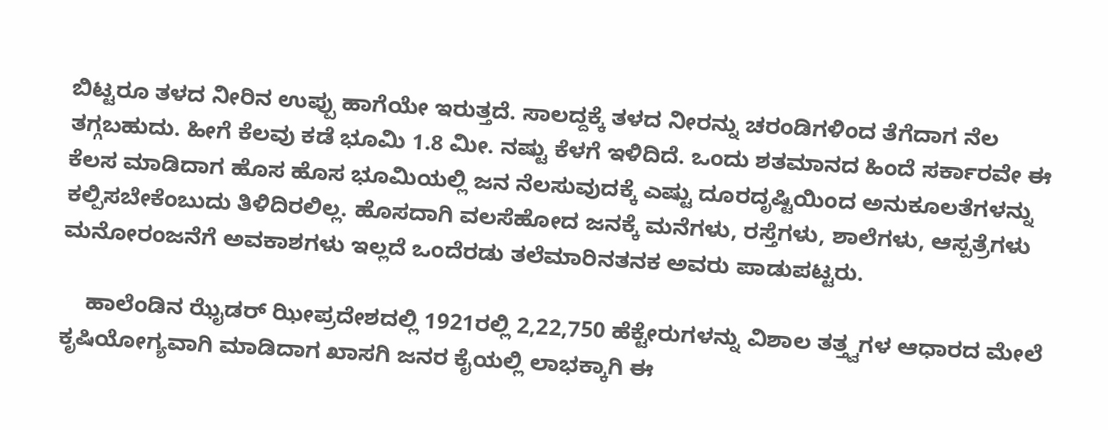ಬಿಟ್ಟರೂ ತಳದ ನೀರಿನ ಉಪ್ಪು ಹಾಗೆಯೇ ಇರುತ್ತದೆ. ಸಾಲದ್ದಕ್ಕೆ ತಳದ ನೀರನ್ನು ಚರಂಡಿಗಳಿಂದ ತೆಗೆದಾಗ ನೆಲ ತಗ್ಗಬಹುದು. ಹೀಗೆ ಕೆಲವು ಕಡೆ ಭೂಮಿ 1.8 ಮೀ. ನಷ್ಟು ಕೆಳಗೆ ಇಳಿದಿದೆ. ಒಂದು ಶತಮಾನದ ಹಿಂದೆ ಸರ್ಕಾರವೇ ಈ ಕೆಲಸ ಮಾಡಿದಾಗ ಹೊಸ ಹೊಸ ಭೂಮಿಯಲ್ಲಿ ಜನ ನೆಲಸುವುದಕ್ಕೆ ಎಷ್ಟು ದೂರದೃಷ್ಟಿಯಿಂದ ಅನುಕೂಲತೆಗಳನ್ನು ಕಲ್ಪಿಸಬೇಕೆಂಬುದು ತಿಳಿದಿರಲಿಲ್ಲ. ಹೊಸದಾಗಿ ವಲಸೆಹೋದ ಜನಕ್ಕೆ ಮನೆಗಳು, ರಸ್ತೆಗಳು, ಶಾಲೆಗಳು, ಆಸ್ಪತ್ರೆಗಳು ಮನೋರಂಜನೆಗೆ ಅವಕಾಶಗಳು ಇಲ್ಲದೆ ಒಂದೆರಡು ತಲೆಮಾರಿನತನಕ ಅವರು ಪಾಡುಪಟ್ಟರು.

    ಹಾಲೆಂಡಿನ ಝೈಡರ್ ಝೀಪ್ರದೇಶದಲ್ಲಿ 1921ರಲ್ಲಿ 2,22,750 ಹೆಕ್ಟೇರುಗಳನ್ನು ವಿಶಾಲ ತತ್ತ್ವಗಳ ಆಧಾರದ ಮೇಲೆ ಕೃಷಿಯೋಗ್ಯವಾಗಿ ಮಾಡಿದಾಗ ಖಾಸಗಿ ಜನರ ಕೈಯಲ್ಲಿ ಲಾಭಕ್ಕಾಗಿ ಈ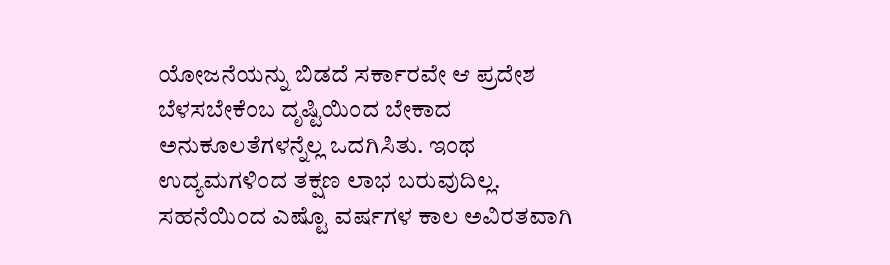ಯೋಜನೆಯನ್ನು ಬಿಡದೆ ಸರ್ಕಾರವೇ ಆ ಪ್ರದೇಶ ಬೆಳಸಬೇಕೆಂಬ ದೃಷ್ಟಿಯಿಂದ ಬೇಕಾದ ಅನುಕೂಲತೆಗಳನ್ನೆಲ್ಲ ಒದಗಿಸಿತು. ಇಂಥ ಉದ್ಯಮಗಳಿಂದ ತಕ್ಷಣ ಲಾಭ ಬರುವುದಿಲ್ಲ. ಸಹನೆಯಿಂದ ಎಷ್ಟೊ ವರ್ಷಗಳ ಕಾಲ ಅವಿರತವಾಗಿ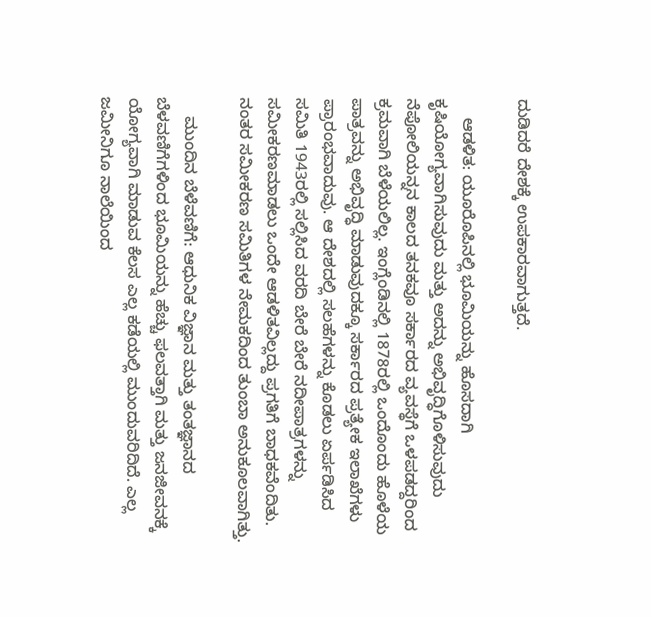ದುಡಿದರೆ ದೇಶಕ್ಕೆ ಉಪಕಾರವಾಗುತ್ತದೆ.

    ಆಡಳಿತ: ಯೂರೊಪಿನಲ್ಲಿ ಭೂಮಿಯನ್ನು ಹೊಸದಾಗಿ ಕೃಷಿಯೋಗ್ಯವಾಗಿಸುವುದು ಮತ್ತು ಅದನ್ನು ಅಭಿವೃದ್ಧಿಗೊಳಿಸುವುದು ನೆಪೋಲಿಯನ್ನನ ಕಾಲದ ತನಕವೂ ಸರ್ಕಾರದ ವ್ಯವಸ್ಥೆಗೆ ಒಳಪಡದ್ದರಿಂದ ಕ್ರಮವಾಗಿ ಬೆಳೆಯಲಿಲ್ಲ. ಇಂಗ್ಲೆಂಡಿನಲ್ಲಿ 1878ರಲ್ಲಿ ಒಂದೊಂದು ಹೊಳೆಯ ಪಾತ್ರವನ್ನು ಅಭಿವೃದ್ಧಿ ಮಾಡುವುದಕ್ಕೂ ಸರ್ಕಾರದ ಪ್ರತ್ಯೇಕ ಇಲಾಖೆಗಳು ಪ್ರಾರಂಭವಾದುವು. ಆ ದೇಶದಲ್ಲಿ ಸಲಹೆಗಳನ್ನು ಕೊಡಲು ಏರ್ಪಡಿಸಿದ ಸಮಿತಿ 1943ರಲ್ಲಿ ಸಲ್ಲಿಸಿದ ವರದಿ ಬೇರೆ ಬೇರೆ ನದೀಪಾತ್ರಗಳನ್ನು ಸಮೀಕರಣಮಾಡಲು ಒಂದೇ ಆಡಳಿತವಿಲ್ಲದ್ದು ಪ್ರಗತಿಗೆ ಬಾಧಕವೆಂದಿತು. ನಂತರ ಸಮೀಕರಣ ಸಮಿತಿಗಳ ನೇಮಕದಿಂದ ತುಂಬಾ ಅನುಕೂಲವಾಗಿತ್ತು.

    ಮುಂದಿನ ಬೆಳೆವಣಿಗೆ: ಆಧುನಿಕ ವಿಜ್ಞಾನ ಮತ್ತು ತಂತಜ್ಞಾನದ ಬೆಳವಣಿಗೆಗಳಿಂದ ಭೂಮಿಯನ್ನು ಹೆಚ್ಚು ಫಲವತ್ತಾಗಿ ಮತ್ತು ಜನಜೀವನಕ್ಕೆ ಯೋಗ್ಯವಾಗಿ ಮಾಡುವ ಕೆಲಸ ಎಲ್ಲ ಕಡೆಯಲ್ಲಿ ಮುಂದುವರಿದಿದೆ. ಎಲ್ಲ ಜಮೀನಿಗೂ ನಾಲೆಯಿಂದ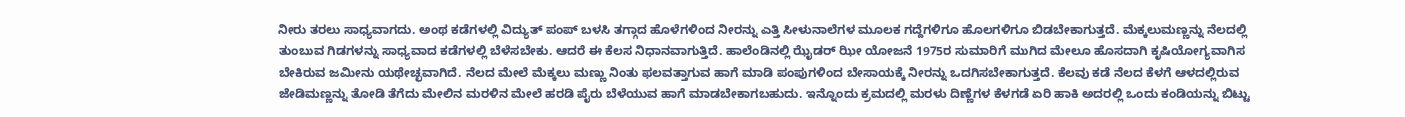ನೀರು ತರಲು ಸಾಧ್ಯವಾಗದು. ಅಂಥ ಕಡೆಗಳಲ್ಲಿ ವಿದ್ಯುತ್ ಪಂಪ್ ಬಳಸಿ ತಗ್ಗಾದ ಹೊಳೆಗಳಿಂದ ನೀರನ್ನು ಎತ್ತಿ ಸೀಳುನಾಲೆಗಳ ಮೂಲಕ ಗದ್ದೆಗಳಿಗೂ ಹೊಲಗಳಿಗೂ ಬಿಡಬೇಕಾಗುತ್ತದೆ. ಮೆಕ್ಕಲುಮಣ್ಣನ್ನು ನೆಲದಲ್ಲಿ ತುಂಬುವ ಗಿಡಗಳನ್ನು ಸಾಧ್ಯವಾದ ಕಡೆಗಳಲ್ಲಿ ಬೆಳೆಸಬೇಕು. ಆದರೆ ಈ ಕೆಲಸ ನಿಧಾನವಾಗುತ್ತಿದೆ. ಹಾಲೆಂಡಿನಲ್ಲಿ ಝೈಡರ್ ಝೀ ಯೋಜನೆ 1975ರ ಸುಮಾರಿಗೆ ಮುಗಿದ ಮೇಲೂ ಹೊಸದಾಗಿ ಕೃಷಿಯೋಗ್ಯವಾಗಿಸ ಬೇಕಿರುವ ಜಮೀನು ಯಥೇಚ್ಛವಾಗಿದೆ. ನೆಲದ ಮೇಲೆ ಮೆಕ್ಕಲು ಮಣ್ಣು ನಿಂತು ಫಲವತ್ತಾಗುವ ಹಾಗೆ ಮಾಡಿ ಪಂಪುಗಳಿಂದ ಬೇಸಾಯಕ್ಕೆ ನೀರನ್ನು ಒದಗಿಸಬೇಕಾಗುತ್ತದೆ. ಕೆಲವು ಕಡೆ ನೆಲದ ಕೆಳಗೆ ಆಳದಲ್ಲಿರುವ ಜೇಡಿಮಣ್ಣನ್ನು ತೋಡಿ ತೆಗೆದು ಮೇಲಿನ ಮರಳಿನ ಮೇಲೆ ಹರಡಿ ಪೈರು ಬೆಳೆಯುವ ಹಾಗೆ ಮಾಡಬೇಕಾಗಬಹುದು. ಇನ್ನೊಂದು ಕ್ರಮದಲ್ಲಿ ಮರಳು ದಿಣ್ಣೆಗಳ ಕೆಳಗಡೆ ಏರಿ ಹಾಕಿ ಅದರಲ್ಲಿ ಒಂದು ಕಂಡಿಯನ್ನು ಬಿಟ್ಟು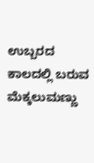ಉಬ್ಬರದ ಕಾಲದಲ್ಲಿ ಬರುವ ಮೆಕ್ಕಲುಮಣ್ಣು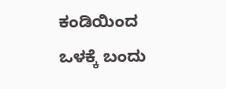ಕಂಡಿಯಿಂದ ಒಳಕ್ಕೆ ಬಂದು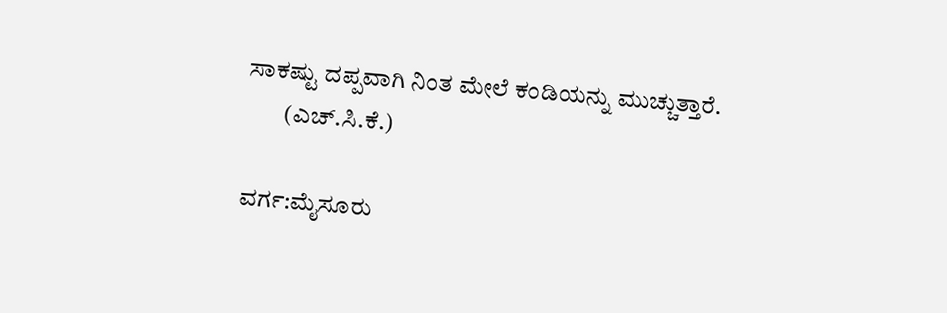ಸಾಕಷ್ಟು ದಪ್ಪವಾಗಿ ನಿಂತ ಮೇಲೆ ಕಂಡಿಯನ್ನು ಮುಚ್ಚುತ್ತಾರೆ.
        (ಎಚ್.ಸಿ.ಕೆ.)

ವರ್ಗ:ಮೈಸೂರು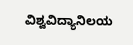ವಿಶ್ವವಿದ್ಯಾನಿಲಯ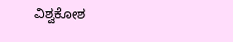ವಿಶ್ವಕೋಶ